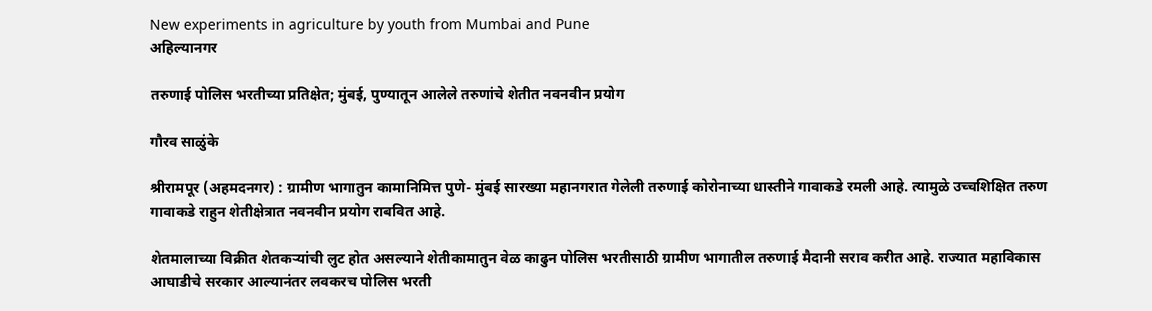New experiments in agriculture by youth from Mumbai and Pune
अहिल्यानगर

तरुणाई पोलिस भरतीच्या प्रतिक्षेत; मुंबई, पुण्यातून आलेले तरुणांचे शेतीत नवनवीन प्रयोग

गौरव साळुंके

श्रीरामपूर (अहमदनगर) : ग्रामीण भागातुन कामानिमित्त पुणे- मुंबई सारख्या महानगरात गेलेली तरुणाई कोरोनाच्या धास्तीने गावाकडे रमली आहे. त्यामुळे उच्चशिक्षित तरुण गावाकडे राहुन शेतीक्षेत्रात नवनवीन प्रयोग राबवित आहे.

शेतमालाच्या विक्रीत शेतकऱ्यांची लुट होत असल्याने शेतीकामातुन वेळ काढुन पोलिस भरतीसाठी ग्रामीण भागातील तरुणाई मैदानी सराव करीत आहे. राज्यात महाविकास आघाडीचे सरकार आल्यानंतर लवकरच पोलिस भरती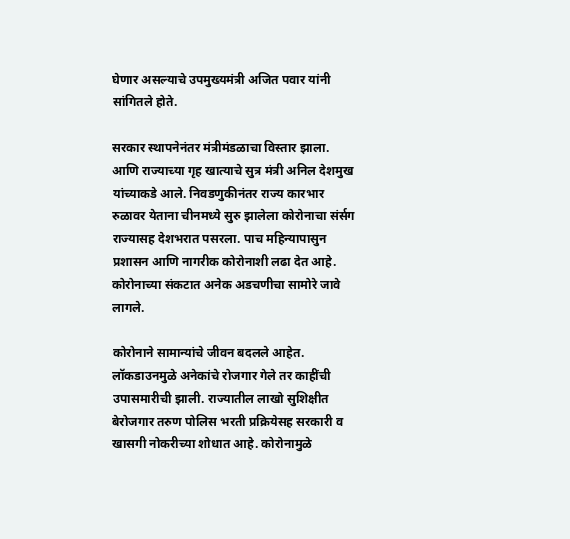घेणार असल्याचे उपमुख्यमंत्री अजित पवार यांनी सांगितले होते.

सरकार स्थापनेनंतर मंत्रीमंडळाचा विस्तार झाला. आणि राज्याच्या गृह खात्याचे सुत्र मंत्री अनिल देशमुख यांच्याकडे आले. निवडणुकीनंतर राज्य कारभार रुळावर येताना चीनमध्ये सुरु झालेला कोरोनाचा संर्सग राज्यासह देशभरात पसरला. पाच महिन्यापासुन प्रशासन आणि नागरीक कोरोनाशी लढा देत आहे. कोरोनाच्या संकटात अनेक अडचणीचा सामोरे जावे लागले.

कोरोनाने सामान्यांचे जीवन बदलले आहेत. लॉकडाउनमुळे अनेकांचे रोजगार गेले तर काहींची उपासमारीची झाली. राज्यातील लाखो सुशिक्षीत बेरोजगार तरुण पोलिस भरती प्रक्रियेसह सरकारी व खासगी नोकरीच्या शोधात आहे. कोरोनामुळे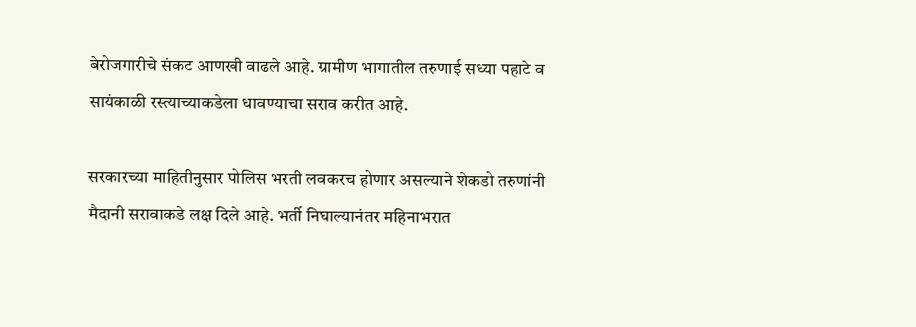बेरोजगारीचे संकट आणखी वाढले आहे. ग्रामीण भागातील तरुणाई सध्या पहाटे व सायंकाळी रस्त्याच्याकडेला धावण्याचा सराव करीत आहे.

सरकारच्या माहितीनुसार पोलिस भरती लवकरच होणार असल्याने शेकडो तरुणांनी मैदानी सरावाकडे लक्ष दिले आहे. भर्ती निघाल्यानंतर महिनाभरात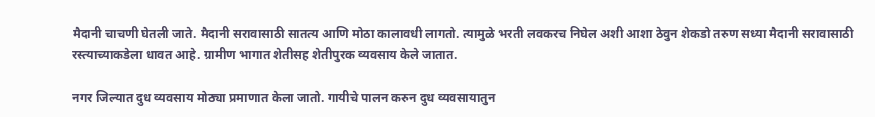मैदानी चाचणी घेतली जाते. मैदानी सरावासाठी सातत्य आणि मोठा कालावधी लागतो. त्यामुळे भरती लवकरच निघेल अशी आशा ठेवुन शेकडो तरुण सध्या मैदानी सरावासाठी रस्त्याच्याकडेला धावत आहे. ग्रामीण भागात शेतीसह शेतीपुरक व्यवसाय केले जातात.

नगर जिल्यात दुध व्यवसाय मोठ्या प्रमाणात केला जातो. गायीचे पालन करुन दुध व्यवसायातुन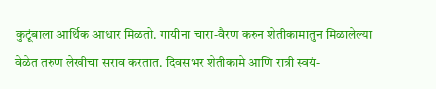कुटूंबाला आर्थिक आधार मिळतो. गायीना चारा-वैरण करुन शेतीकामातुन मिळालेल्या वेळेत तरुण लेखीचा सराव करतात. दिवसभर शेतीकामे आणि रात्री स्वयं-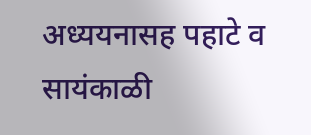अध्ययनासह पहाटे व सायंकाळी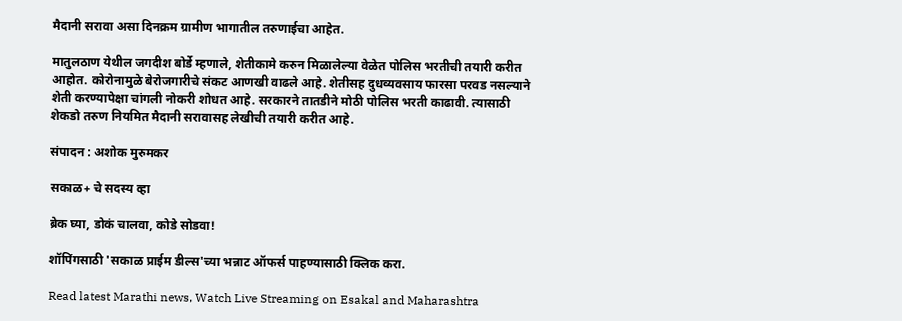मैदानी सरावा असा दिनक्रम ग्रामीण भागातील तरुणाईचा आहेत.

मातुलठाण येथील जगदीश बोर्डे म्हणाले, शेतीकामे करुन मिळालेल्या वेळेत पोलिस भरतीची तयारी करीत आहोत. कोरोनामुळे बेरोजगारीचे संकट आणखी वाढले आहे. शेतीसह दुधव्यवसाय फारसा परवड नसल्याने शेती करण्यापेक्षा चांगली नोकरी शोधत आहे. सरकारने तातडीने मोठी पोलिस भरती काढावी. त्यासाठी शेकडो तरुण नियमित मैदानी सरावासह लेखीची तयारी करीत आहे.

संपादन : अशोक मुरुमकर

सकाळ+ चे सदस्य व्हा

ब्रेक घ्या, डोकं चालवा, कोडे सोडवा!

शॉपिंगसाठी 'सकाळ प्राईम डील्स'च्या भन्नाट ऑफर्स पाहण्यासाठी क्लिक करा.

Read latest Marathi news, Watch Live Streaming on Esakal and Maharashtra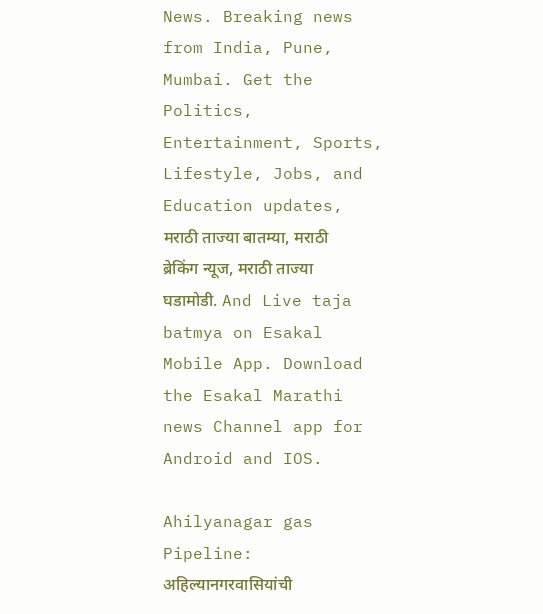News. Breaking news from India, Pune, Mumbai. Get the Politics, Entertainment, Sports, Lifestyle, Jobs, and Education updates, मराठी ताज्या बातम्या, मराठी ब्रेकिंग न्यूज, मराठी ताज्या घडामोडी. And Live taja batmya on Esakal Mobile App. Download the Esakal Marathi news Channel app for Android and IOS.

Ahilyanagar gas Pipeline: अहिल्यानगरवासियांची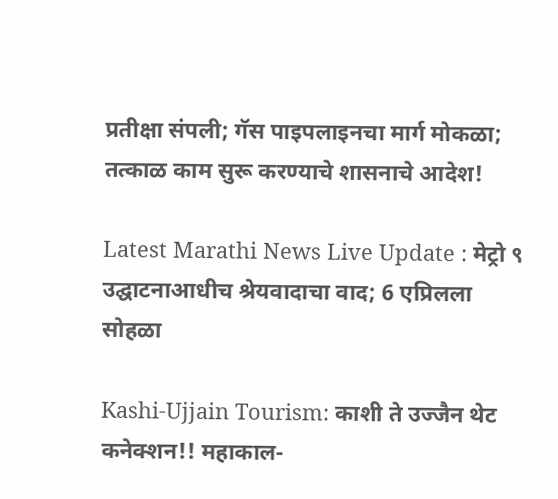प्रतीक्षा संपली; गॅस पाइपलाइनचा मार्ग मोकळा; तत्काळ काम सुरू करण्याचे शासनाचे आदेश!

Latest Marathi News Live Update : मेट्रो ९ उद्घाटनाआधीच श्रेयवादाचा वाद; 6 एप्रिलला सोहळा

Kashi-Ujjain Tourism: काशी ते उज्जैन थेट कनेक्शन!! महाकाल-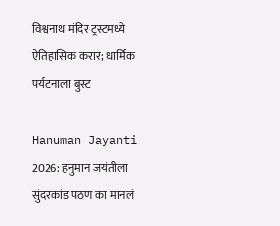विश्वनाथ मंदिर ट्रस्टमध्ये ऐतिहासिक करार; धार्मिक पर्यटनाला बुस्ट

Hanuman Jayanti 2026: हनुमान जयंतीला सुंदरकांड पठण का मानलं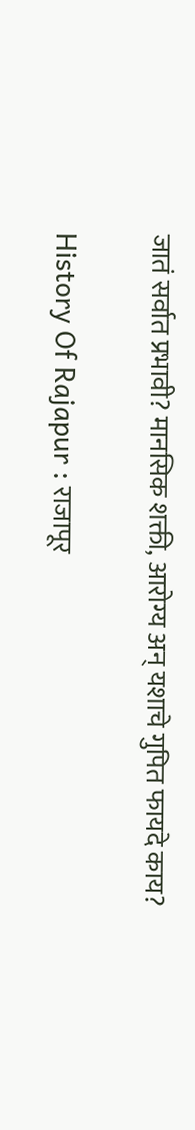जातं सर्वात प्रभावी? मानसिक शक्ती, आरोग्य अन् यशाचे गुपित फायदे काय?

History Of Rajapur : राजापूर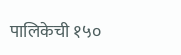पालिकेची १५०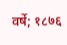वर्षे; १८७६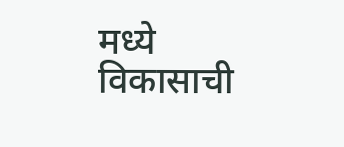मध्ये विकासाची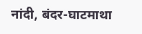नांदी, बंदर-घाटमाथा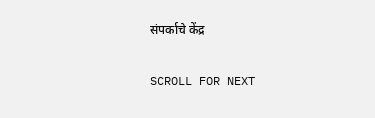संपर्काचे केंद्र

SCROLL FOR NEXT